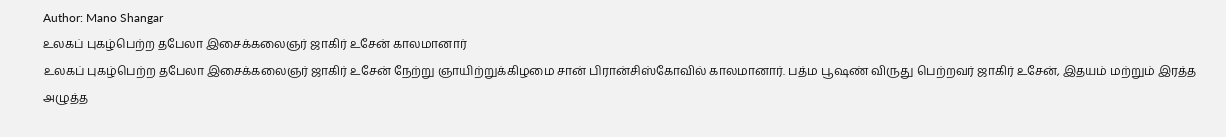Author: Mano Shangar
உலகப் புகழ்பெற்ற தபேலா இசைக்கலைஞர் ஜாகிர் உசேன் காலமானார்
உலகப் புகழ்பெற்ற தபேலா இசைக்கலைஞர் ஜாகிர் உசேன் நேற்று ஞாயிற்றுக்கிழமை சான் பிரான்சிஸ்கோவில் காலமானார். பத்ம பூஷண் விருது பெற்றவர் ஜாகிர் உசேன், இதயம் மற்றும் இரத்த அழுத்த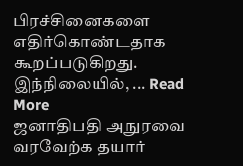பிரச்சினைகளை எதிர்கொண்டதாக கூறப்படுகிறது. இந்நிலையில், ... Read More
ஜனாதிபதி அநுரவை வரவேற்க தயார்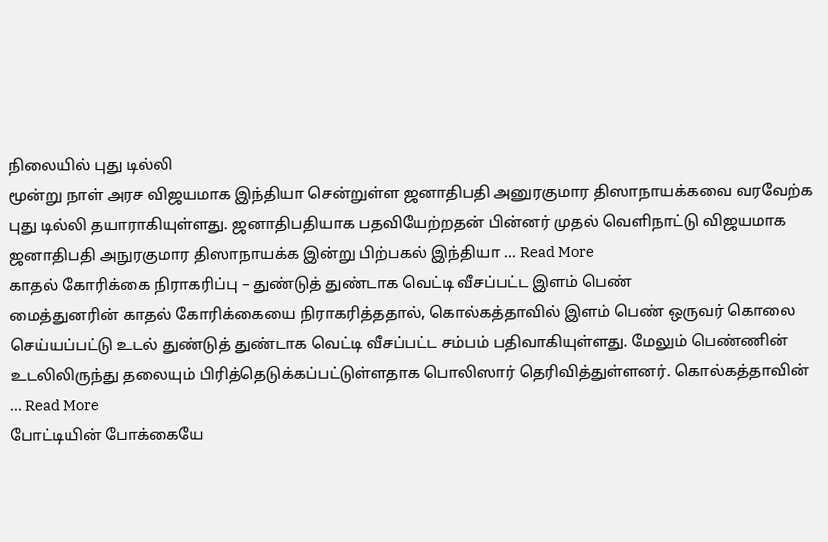நிலையில் புது டில்லி
மூன்று நாள் அரச விஜயமாக இந்தியா சென்றுள்ள ஜனாதிபதி அனுரகுமார திஸாநாயக்கவை வரவேற்க புது டில்லி தயாராகியுள்ளது. ஜனாதிபதியாக பதவியேற்றதன் பின்னர் முதல் வெளிநாட்டு விஜயமாக ஜனாதிபதி அநுரகுமார திஸாநாயக்க இன்று பிற்பகல் இந்தியா ... Read More
காதல் கோரிக்கை நிராகரிப்பு – துண்டுத் துண்டாக வெட்டி வீசப்பட்ட இளம் பெண்
மைத்துனரின் காதல் கோரிக்கையை நிராகரித்ததால், கொல்கத்தாவில் இளம் பெண் ஒருவர் கொலை செய்யப்பட்டு உடல் துண்டுத் துண்டாக வெட்டி வீசப்பட்ட சம்பம் பதிவாகியுள்ளது. மேலும் பெண்ணின் உடலிலிருந்து தலையும் பிரித்தெடுக்கப்பட்டுள்ளதாக பொலிஸார் தெரிவித்துள்ளனர். கொல்கத்தாவின் ... Read More
போட்டியின் போக்கையே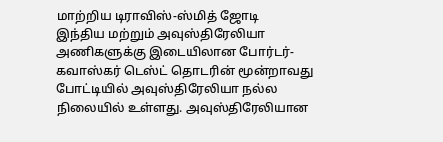மாற்றிய டிராவிஸ்-ஸ்மித் ஜோடி
இந்திய மற்றும் அவுஸ்திரேலியா அணிகளுக்கு இடையிலான போர்டர்-கவாஸ்கர் டெஸ்ட் தொடரின் மூன்றாவது போட்டியில் அவுஸ்திரேலியா நல்ல நிலையில் உள்ளது. அவுஸ்திரேலியான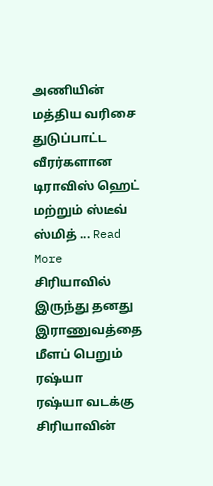அணியின் மத்திய வரிசை துடுப்பாட்ட வீரர்களான டிராவிஸ் ஹெட் மற்றும் ஸ்டீவ் ஸ்மித் ... Read More
சிரியாவில் இருந்து தனது இராணுவத்தை மீளப் பெறும் ரஷ்யா
ரஷ்யா வடக்கு சிரியாவின்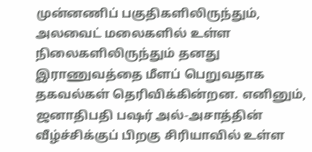முன்னணிப் பகுதிகளிலிருந்தும், அலவைட் மலைகளில் உள்ள நிலைகளிலிருந்தும் தனது இராணுவத்தை மீளப் பெறுவதாக தகவல்கள் தெரிவிக்கின்றன. எனினும், ஜனாதிபதி பஷர் அல்-அசாத்தின் வீழ்ச்சிக்குப் பிறகு சிரியாவில் உள்ள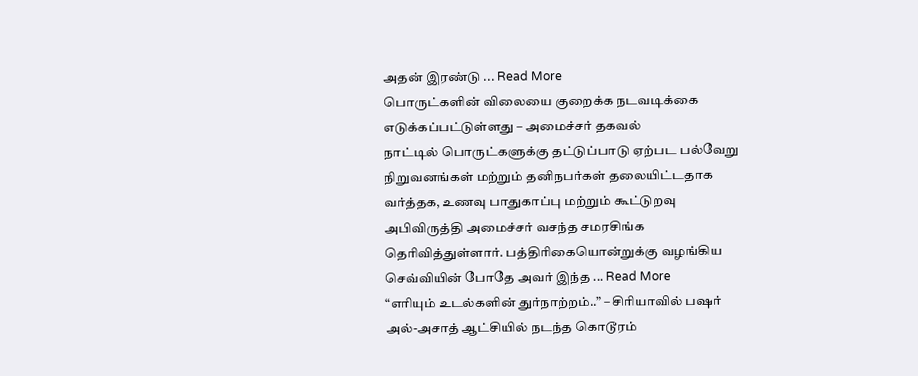அதன் இரண்டு ... Read More
பொருட்களின் விலையை குறைக்க நடவடிக்கை எடுக்கப்பட்டுள்ளது – அமைச்சர் தகவல்
நாட்டில் பொருட்களுக்கு தட்டுப்பாடு ஏற்பட பல்வேறு நிறுவனங்கள் மற்றும் தனிநபர்கள் தலையிட்டதாக வர்த்தக, உணவு பாதுகாப்பு மற்றும் கூட்டுறவு அபிவிருத்தி அமைச்சர் வசந்த சமரசிங்க தெரிவித்துள்ளார். பத்திரிகையொன்றுக்கு வழங்கிய செவ்வியின் போதே அவர் இந்த ... Read More
“எரியும் உடல்களின் துர்நாற்றம்..” – சிரியாவில் பஷர் அல்-அசாத் ஆட்சியில் நடந்த கொடூரம்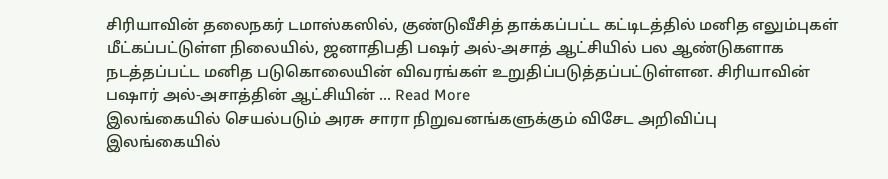சிரியாவின் தலைநகர் டமாஸ்கஸில், குண்டுவீசித் தாக்கப்பட்ட கட்டிடத்தில் மனித எலும்புகள் மீட்கப்பட்டுள்ள நிலையில், ஜனாதிபதி பஷர் அல்-அசாத் ஆட்சியில் பல ஆண்டுகளாக நடத்தப்பட்ட மனித படுகொலையின் விவரங்கள் உறுதிப்படுத்தப்பட்டுள்ளன. சிரியாவின் பஷார் அல்-அசாத்தின் ஆட்சியின் ... Read More
இலங்கையில் செயல்படும் அரசு சாரா நிறுவனங்களுக்கும் விசேட அறிவிப்பு
இலங்கையில்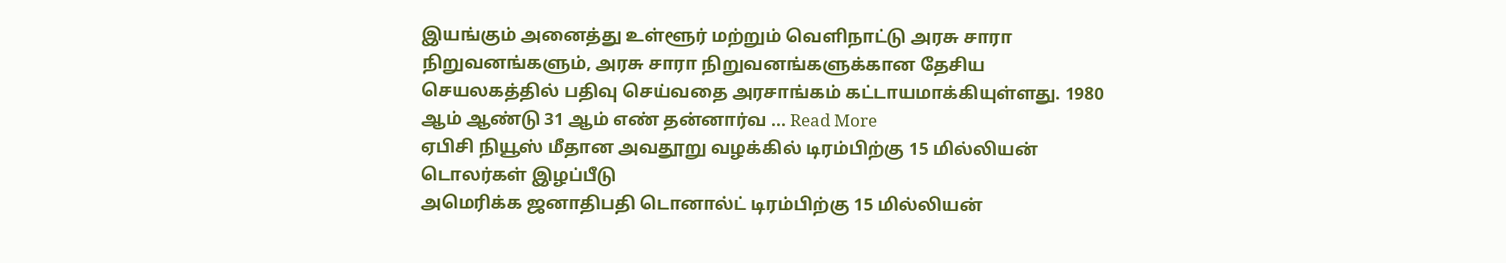இயங்கும் அனைத்து உள்ளூர் மற்றும் வெளிநாட்டு அரசு சாரா நிறுவனங்களும், அரசு சாரா நிறுவனங்களுக்கான தேசிய செயலகத்தில் பதிவு செய்வதை அரசாங்கம் கட்டாயமாக்கியுள்ளது. 1980 ஆம் ஆண்டு 31 ஆம் எண் தன்னார்வ ... Read More
ஏபிசி நியூஸ் மீதான அவதூறு வழக்கில் டிரம்பிற்கு 15 மில்லியன் டொலர்கள் இழப்பீடு
அமெரிக்க ஜனாதிபதி டொனால்ட் டிரம்பிற்கு 15 மில்லியன்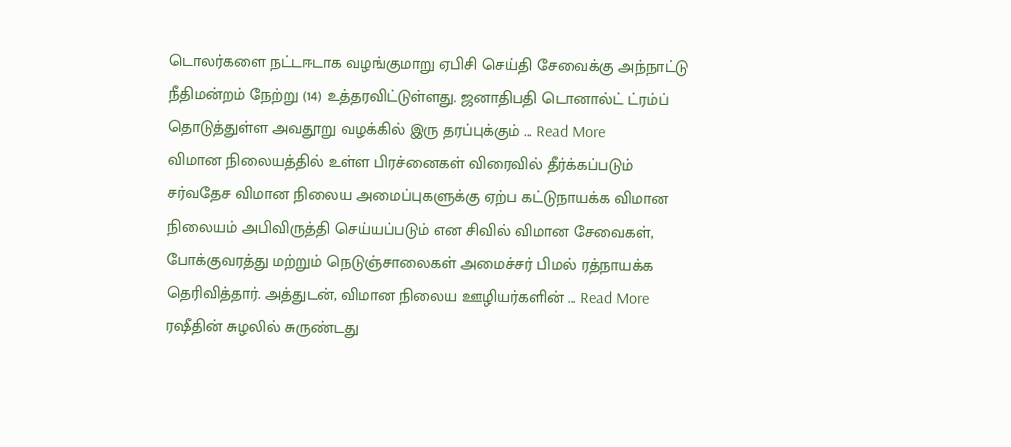டொலர்களை நட்டஈடாக வழங்குமாறு ஏபிசி செய்தி சேவைக்கு அந்நாட்டு நீதிமன்றம் நேற்று (14) உத்தரவிட்டுள்ளது. ஜனாதிபதி டொனால்ட் ட்ரம்ப் தொடுத்துள்ள அவதூறு வழக்கில் இரு தரப்புக்கும் ... Read More
விமான நிலையத்தில் உள்ள பிரச்னைகள் விரைவில் தீர்க்கப்படும்
சர்வதேச விமான நிலைய அமைப்புகளுக்கு ஏற்ப கட்டுநாயக்க விமான நிலையம் அபிவிருத்தி செய்யப்படும் என சிவில் விமான சேவைகள், போக்குவரத்து மற்றும் நெடுஞ்சாலைகள் அமைச்சர் பிமல் ரத்நாயக்க தெரிவித்தார். அத்துடன், விமான நிலைய ஊழியர்களின் ... Read More
ரஷீதின் சுழலில் சுருண்டது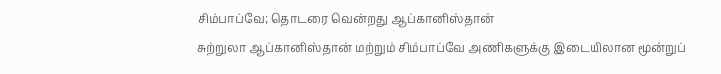சிம்பாப்வே; தொடரை வென்றது ஆப்கானிஸ்தான்
சுற்றுலா ஆப்கானிஸ்தான் மற்றும் சிம்பாப்வே அணிகளுக்கு இடையிலான மூன்றுப்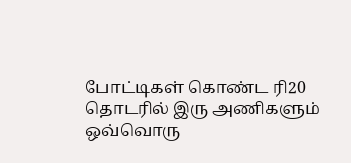போட்டிகள் கொண்ட ரி20 தொடரில் இரு அணிகளும் ஒவ்வொரு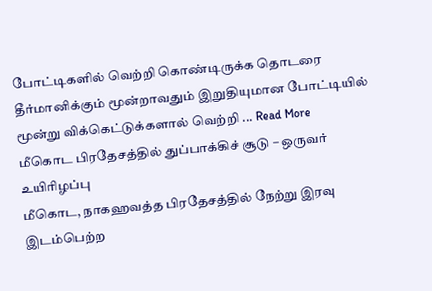போட்டிகளில் வெற்றி கொண்டிருக்க தொடரை தீர்மானிக்கும் மூன்றாவதும் இறுதியுமான போட்டியில் மூன்று விக்கெட்டுக்களால் வெற்றி ... Read More
மீகொட பிரதேசத்தில் துப்பாக்கிச் சூடு – ஒருவர் உயிரிழப்பு
மீகொட, நாகஹவத்த பிரதேசத்தில் நேற்று இரவு இடம்பெற்ற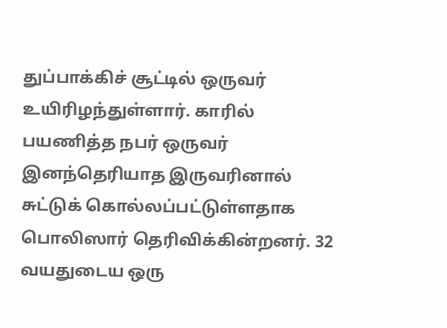துப்பாக்கிச் சூட்டில் ஒருவர் உயிரிழந்துள்ளார். காரில் பயணித்த நபர் ஒருவர் இனந்தெரியாத இருவரினால் சுட்டுக் கொல்லப்பட்டுள்ளதாக பொலிஸார் தெரிவிக்கின்றனர். 32 வயதுடைய ஒரு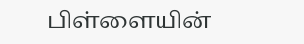பிள்ளையின்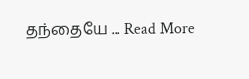தந்தையே ... Read More